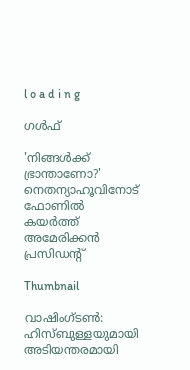l o a d i n g

ഗൾഫ്

'നിങ്ങള്‍ക്ക് ഭ്രാന്താണോ?' നെതന്യാഹൂവിനോട് ഫോണില്‍ കയര്‍ത്ത് അമേരിക്കന്‍ പ്രസിഡന്റ്

Thumbnail

വാഷിംഗ്ടണ്‍: ഹിസ്ബുള്ളയുമായി അടിയന്തരമായി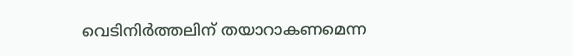വെടിനിര്‍ത്തലിന് തയാറാകണമെന്ന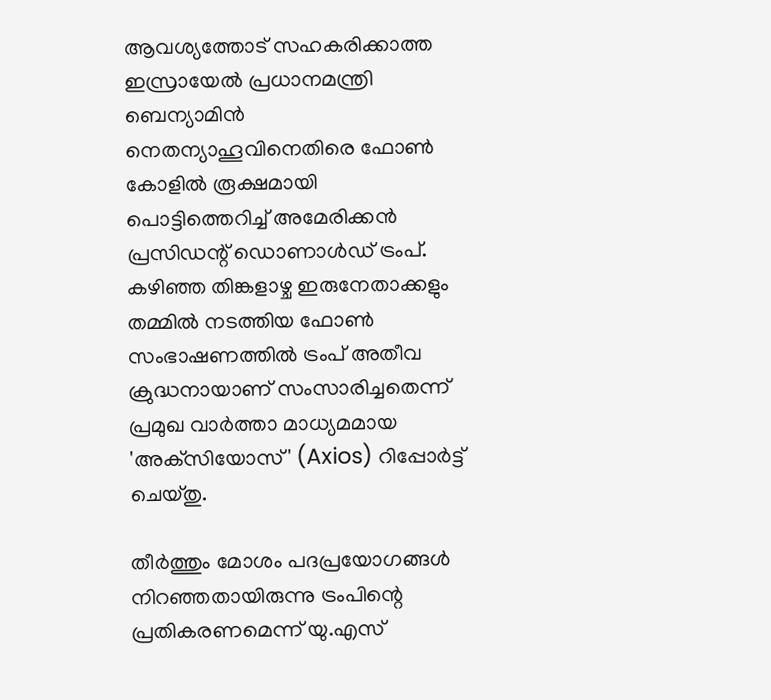ആവശ്യത്തോട് സഹകരിക്കാത്ത ഇസ്രായേല്‍ പ്രധാനമന്ത്രി ബെന്യാമിന്‍ നെതന്യാഹൂവിനെതിരെ ഫോണ്‍ കോളില്‍ രൂക്ഷമായി പൊട്ടിത്തെറിച്ച് അമേരിക്കന്‍ പ്രസിഡന്റ് ഡൊണാള്‍ഡ് ട്രംപ്. കഴിഞ്ഞ തിങ്കളാഴ്ച ഇരുനേതാക്കളും തമ്മില്‍ നടത്തിയ ഫോണ്‍ സംഭാഷണത്തില്‍ ട്രംപ് അതീവ ക്രുദ്ധനായാണ് സംസാരിച്ചതെന്ന് പ്രമുഖ വാര്‍ത്താ മാധ്യമമായ 'അക്‌സിയോസ്' (Axios) റിപ്പോര്‍ട്ട് ചെയ്തു.

തീര്‍ത്തും മോശം പദപ്രയോഗങ്ങള്‍ നിറഞ്ഞതായിരുന്നു ട്രംപിന്റെ പ്രതികരണമെന്ന് യു.എസ്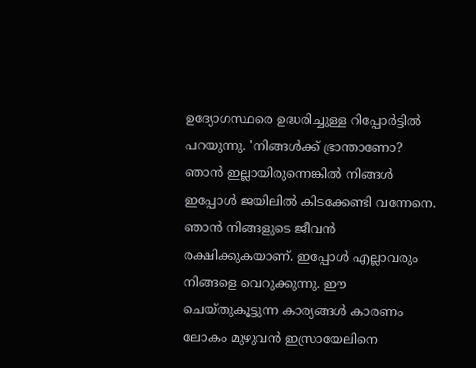ഉദ്യോഗസ്ഥരെ ഉദ്ധരിച്ചുള്ള റിപ്പോര്‍ട്ടില്‍ പറയുന്നു. 'നിങ്ങള്‍ക്ക് ഭ്രാന്താണോ? ഞാന്‍ ഇല്ലായിരുന്നെങ്കില്‍ നിങ്ങള്‍ ഇപ്പോള്‍ ജയിലില്‍ കിടക്കേണ്ടി വന്നേനെ. ഞാന്‍ നിങ്ങളുടെ ജീവന്‍ രക്ഷിക്കുകയാണ്. ഇപ്പോള്‍ എല്ലാവരും നിങ്ങളെ വെറുക്കുന്നു. ഈ ചെയ്തുകൂട്ടുന്ന കാര്യങ്ങള്‍ കാരണം ലോകം മുഴുവന്‍ ഇസ്രായേലിനെ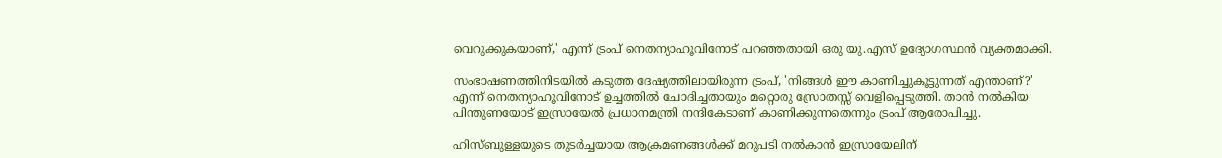വെറുക്കുകയാണ്,' എന്ന് ട്രംപ് നെതന്യാഹൂവിനോട് പറഞ്ഞതായി ഒരു യു.എസ് ഉദ്യോഗസ്ഥന്‍ വ്യക്തമാക്കി.

സംഭാഷണത്തിനിടയില്‍ കടുത്ത ദേഷ്യത്തിലായിരുന്ന ട്രംപ്, 'നിങ്ങള്‍ ഈ കാണിച്ചുകൂട്ടുന്നത് എന്താണ്?' എന്ന് നെതന്യാഹൂവിനോട് ഉച്ചത്തില്‍ ചോദിച്ചതായും മറ്റൊരു സ്രോതസ്സ് വെളിപ്പെടുത്തി. താന്‍ നല്‍കിയ പിന്തുണയോട് ഇസ്രായേല്‍ പ്രധാനമന്ത്രി നന്ദികേടാണ് കാണിക്കുന്നതെന്നും ട്രംപ് ആരോപിച്ചു.

ഹിസ്ബുള്ളയുടെ തുടര്‍ച്ചയായ ആക്രമണങ്ങള്‍ക്ക് മറുപടി നല്‍കാന്‍ ഇസ്രായേലിന്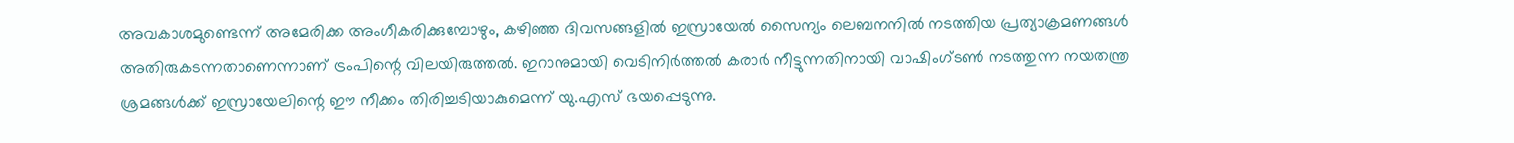അവകാശമുണ്ടെന്ന് അമേരിക്ക അംഗീകരിക്കുമ്പോഴും, കഴിഞ്ഞ ദിവസങ്ങളില്‍ ഇസ്രായേല്‍ സൈന്യം ലെബനനില്‍ നടത്തിയ പ്രത്യാക്രമണങ്ങള്‍ അതിരുകടന്നതാണെന്നാണ് ട്രംപിന്റെ വിലയിരുത്തല്‍. ഇറാനുമായി വെടിനിര്‍ത്തല്‍ കരാര്‍ നീട്ടുന്നതിനായി വാഷിംഗ്ടണ്‍ നടത്തുന്ന നയതന്ത്ര ശ്രമങ്ങള്‍ക്ക് ഇസ്രായേലിന്റെ ഈ നീക്കം തിരിച്ചടിയാകുമെന്ന് യു.എസ് ഭയപ്പെടുന്നു.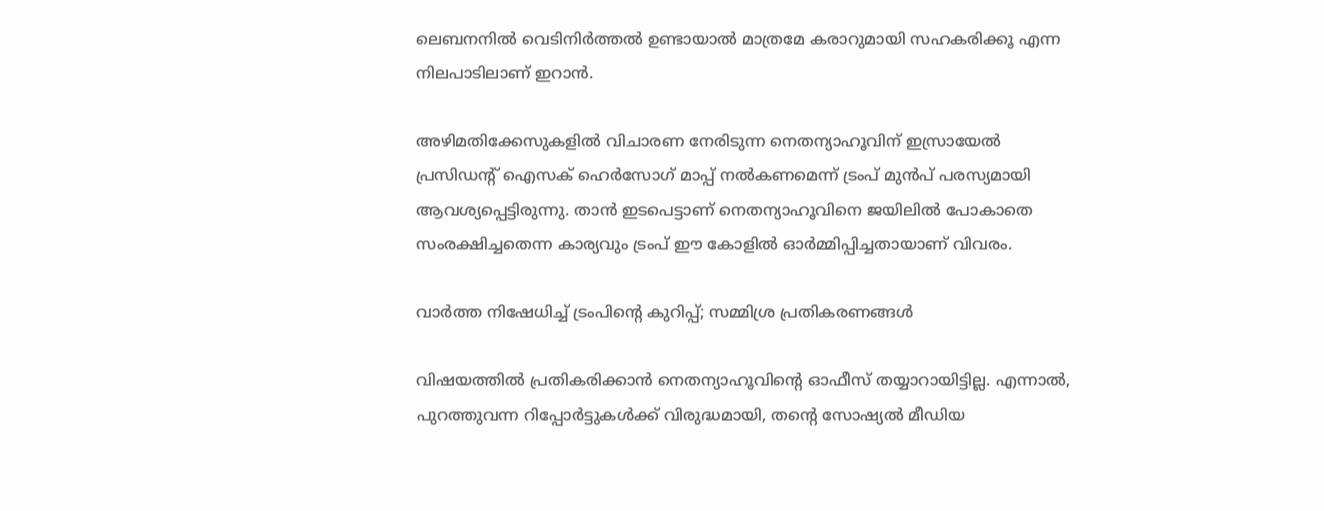ലെബനനില്‍ വെടിനിര്‍ത്തല്‍ ഉണ്ടായാല്‍ മാത്രമേ കരാറുമായി സഹകരിക്കൂ എന്ന നിലപാടിലാണ് ഇറാന്‍.

അഴിമതിക്കേസുകളില്‍ വിചാരണ നേരിടുന്ന നെതന്യാഹൂവിന് ഇസ്രായേല്‍ പ്രസിഡന്റ് ഐസക് ഹെര്‍സോഗ് മാപ്പ് നല്‍കണമെന്ന് ട്രംപ് മുന്‍പ് പരസ്യമായി ആവശ്യപ്പെട്ടിരുന്നു. താന്‍ ഇടപെട്ടാണ് നെതന്യാഹൂവിനെ ജയിലില്‍ പോകാതെ സംരക്ഷിച്ചതെന്ന കാര്യവും ട്രംപ് ഈ കോളില്‍ ഓര്‍മ്മിപ്പിച്ചതായാണ് വിവരം.

വാര്‍ത്ത നിഷേധിച്ച് ട്രംപിന്റെ കുറിപ്പ്; സമ്മിശ്ര പ്രതികരണങ്ങള്‍

വിഷയത്തില്‍ പ്രതികരിക്കാന്‍ നെതന്യാഹൂവിന്റെ ഓഫീസ് തയ്യാറായിട്ടില്ല. എന്നാല്‍, പുറത്തുവന്ന റിപ്പോര്‍ട്ടുകള്‍ക്ക് വിരുദ്ധമായി, തന്റെ സോഷ്യല്‍ മീഡിയ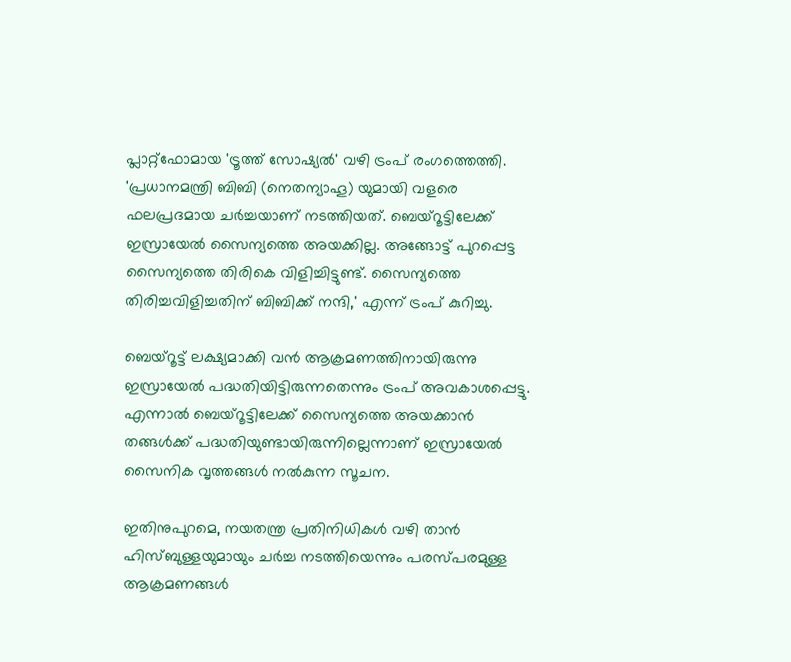പ്ലാറ്റ്ഫോമായ 'ട്രൂത്ത് സോഷ്യല്‍' വഴി ട്രംപ് രംഗത്തെത്തി. 'പ്രധാനമന്ത്രി ബിബി (നെതന്യാഹൂ) യുമായി വളരെ ഫലപ്രദമായ ചര്‍ച്ചയാണ് നടത്തിയത്. ബെയ്‌റൂട്ടിലേക്ക് ഇസ്രായേല്‍ സൈന്യത്തെ അയക്കില്ല. അങ്ങോട്ട് പുറപ്പെട്ട സൈന്യത്തെ തിരികെ വിളിച്ചിട്ടുണ്ട്. സൈന്യത്തെ തിരിച്ചവിളിച്ചതിന് ബിബിക്ക് നന്ദി,' എന്ന് ട്രംപ് കുറിച്ചു.

ബെയ്‌റൂട്ട് ലക്ഷ്യമാക്കി വന്‍ ആക്രമണത്തിനായിരുന്നു ഇസ്രായേല്‍ പദ്ധതിയിട്ടിരുന്നതെന്നും ട്രംപ് അവകാശപ്പെട്ടു. എന്നാല്‍ ബെയ്‌റൂട്ടിലേക്ക് സൈന്യത്തെ അയക്കാന്‍ തങ്ങള്‍ക്ക് പദ്ധതിയുണ്ടായിരുന്നില്ലെന്നാണ് ഇസ്രായേല്‍ സൈനിക വൃത്തങ്ങള്‍ നല്‍കുന്ന സൂചന.

ഇതിനുപുറമെ, നയതന്ത്ര പ്രതിനിധികള്‍ വഴി താന്‍ ഹിസ്ബുള്ളയുമായും ചര്‍ച്ച നടത്തിയെന്നും പരസ്പരമുള്ള ആക്രമണങ്ങള്‍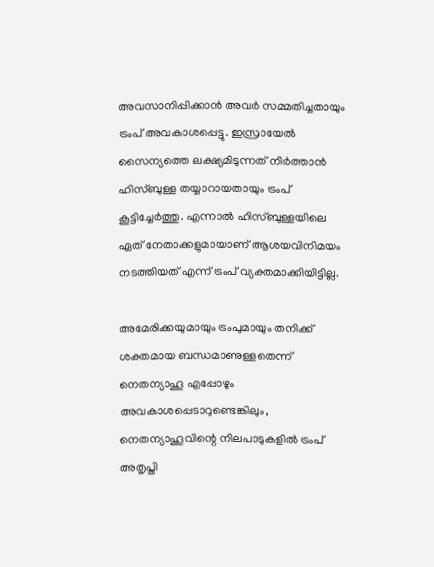അവസാനിപ്പിക്കാന്‍ അവര്‍ സമ്മതിച്ചതായും ട്രംപ് അവകാശപ്പെട്ടു. ഇസ്രായേല്‍ സൈന്യത്തെ ലക്ഷ്യമിടുന്നത് നിര്‍ത്താന്‍ ഹിസ്ബുള്ള തയ്യാറായതായും ട്രംപ് കൂട്ടിച്ചേര്‍ത്തു. എന്നാല്‍ ഹിസ്ബുള്ളയിലെ ഏത് നേതാക്കളുമായാണ് ആശയവിനിമയം നടത്തിയത് എന്ന് ട്രംപ് വ്യക്തമാക്കിയിട്ടില്ല.

അമേരിക്കയുമായും ട്രംപുമായും തനിക്ക് ശക്തമായ ബന്ധമാണുള്ളതെന്ന് നെതന്യാഹൂ എപ്പോഴും അവകാശപ്പെടാറുണ്ടെങ്കിലും, നെതന്യാഹൂവിന്റെ നിലപാടുകളില്‍ ട്രംപ് അതൃപ്തി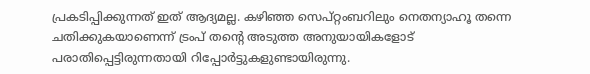പ്രകടിപ്പിക്കുന്നത് ഇത് ആദ്യമല്ല. കഴിഞ്ഞ സെപ്റ്റംബറിലും നെതന്യാഹൂ തന്നെ ചതിക്കുകയാണെന്ന് ട്രംപ് തന്റെ അടുത്ത അനുയായികളോട് പരാതിപ്പെട്ടിരുന്നതായി റിപ്പോര്‍ട്ടുകളുണ്ടായിരുന്നു.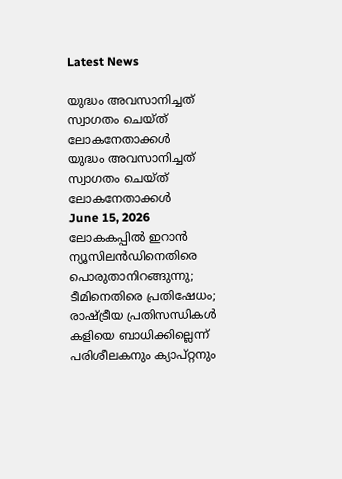Latest News

യുദ്ധം അവസാനിച്ചത് സ്വാഗതം ചെയ്ത് ലോകനേതാക്കള്‍
യുദ്ധം അവസാനിച്ചത് സ്വാഗതം ചെയ്ത് ലോകനേതാക്കള്‍
June 15, 2026
ലോകകപ്പില്‍ ഇറാന്‍ ന്യൂസിലന്‍ഡിനെതിരെ പൊരുതാനിറങ്ങുന്നു; ടീമിനെതിരെ പ്രതിഷേധം; രാഷ്ട്രീയ പ്രതിസന്ധികള്‍ കളിയെ ബാധിക്കില്ലെന്ന് പരിശീലകനും ക്യാപ്റ്റനും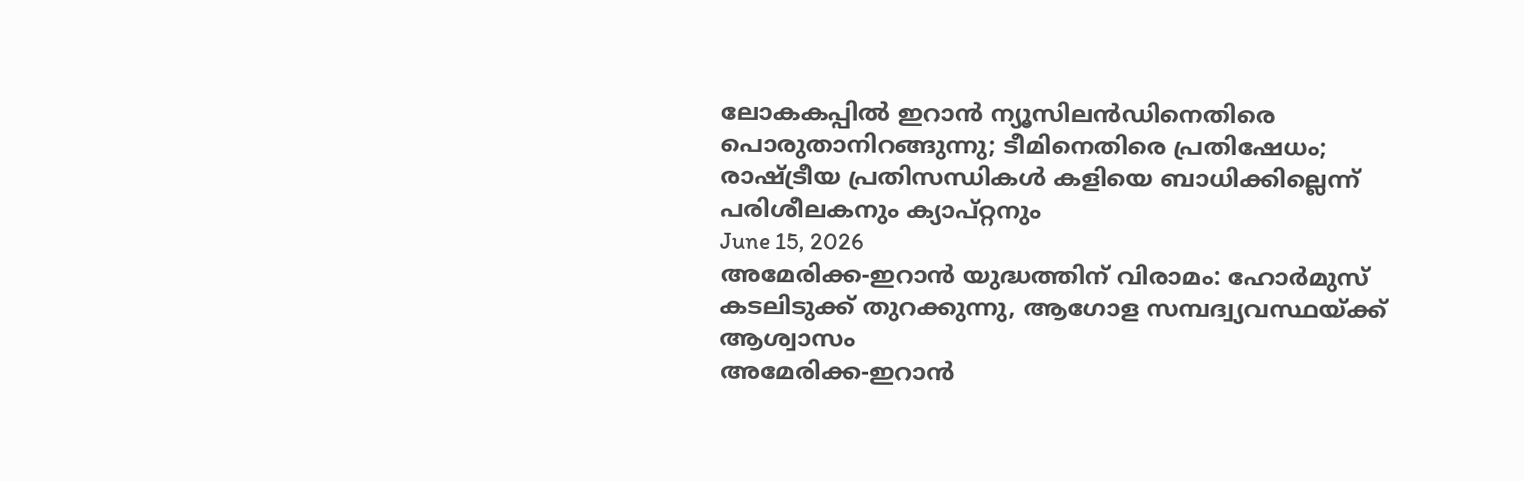ലോകകപ്പില്‍ ഇറാന്‍ ന്യൂസിലന്‍ഡിനെതിരെ പൊരുതാനിറങ്ങുന്നു; ടീമിനെതിരെ പ്രതിഷേധം; രാഷ്ട്രീയ പ്രതിസന്ധികള്‍ കളിയെ ബാധിക്കില്ലെന്ന് പരിശീലകനും ക്യാപ്റ്റനും
June 15, 2026
അമേരിക്ക-ഇറാന്‍ യുദ്ധത്തിന് വിരാമം: ഹോര്‍മുസ് കടലിടുക്ക് തുറക്കുന്നു, ആഗോള സമ്പദ്വ്യവസ്ഥയ്ക്ക് ആശ്വാസം
അമേരിക്ക-ഇറാന്‍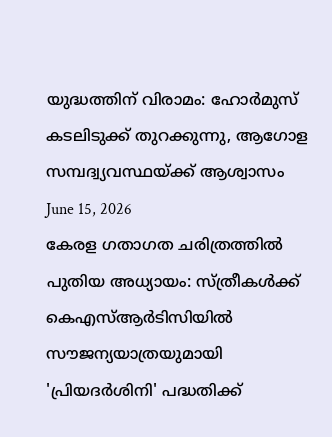യുദ്ധത്തിന് വിരാമം: ഹോര്‍മുസ് കടലിടുക്ക് തുറക്കുന്നു, ആഗോള സമ്പദ്വ്യവസ്ഥയ്ക്ക് ആശ്വാസം
June 15, 2026
കേരള ഗതാഗത ചരിത്രത്തില്‍ പുതിയ അധ്യായം: സ്ത്രീകള്‍ക്ക് കെഎസ്ആര്‍ടിസിയില്‍ സൗജന്യയാത്രയുമായി 'പ്രിയദര്‍ശിനി' പദ്ധതിക്ക്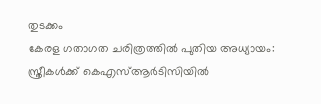തുടക്കം
കേരള ഗതാഗത ചരിത്രത്തില്‍ പുതിയ അധ്യായം: സ്ത്രീകള്‍ക്ക് കെഎസ്ആര്‍ടിസിയില്‍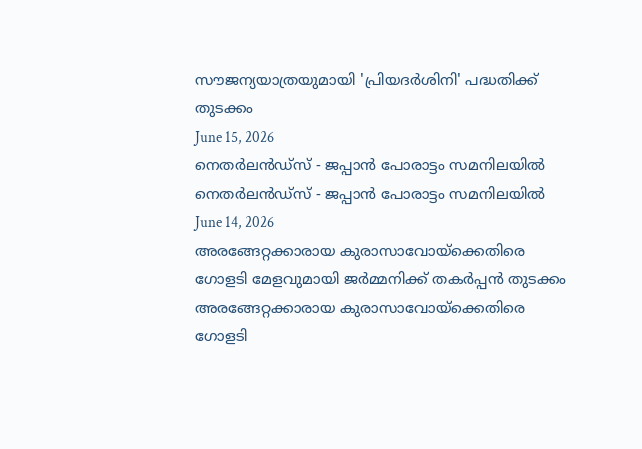സൗജന്യയാത്രയുമായി 'പ്രിയദര്‍ശിനി' പദ്ധതിക്ക് തുടക്കം
June 15, 2026
നെതര്‍ലന്‍ഡ്സ് - ജപ്പാന്‍ പോരാട്ടം സമനിലയില്‍
നെതര്‍ലന്‍ഡ്സ് - ജപ്പാന്‍ പോരാട്ടം സമനിലയില്‍
June 14, 2026
അരങ്ങേറ്റക്കാരായ കുരാസാവോയ്‌ക്കെതിരെ ഗോളടി മേളവുമായി ജര്‍മ്മനിക്ക് തകര്‍പ്പന്‍ തുടക്കം
അരങ്ങേറ്റക്കാരായ കുരാസാവോയ്‌ക്കെതിരെ ഗോളടി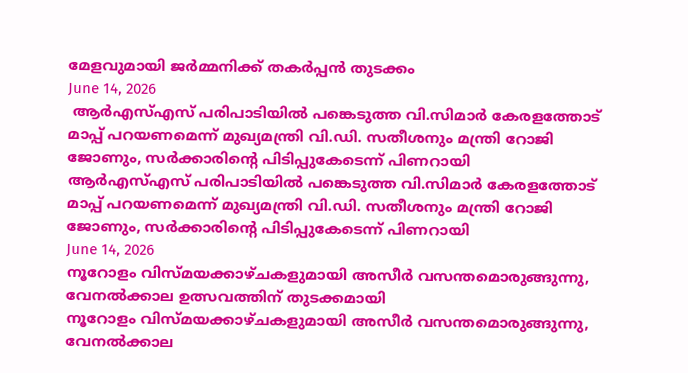മേളവുമായി ജര്‍മ്മനിക്ക് തകര്‍പ്പന്‍ തുടക്കം
June 14, 2026
 ആര്‍എസ്എസ് പരിപാടിയില്‍ പങ്കെടുത്ത വി.സിമാര്‍ കേരളത്തോട് മാപ്പ് പറയണമെന്ന് മുഖ്യമന്ത്രി വി.ഡി. സതീശനും മന്ത്രി റോജി ജോണും, സര്‍ക്കാരിന്റെ പിടിപ്പുകേടെന്ന് പിണറായി
ആര്‍എസ്എസ് പരിപാടിയില്‍ പങ്കെടുത്ത വി.സിമാര്‍ കേരളത്തോട് മാപ്പ് പറയണമെന്ന് മുഖ്യമന്ത്രി വി.ഡി. സതീശനും മന്ത്രി റോജി ജോണും, സര്‍ക്കാരിന്റെ പിടിപ്പുകേടെന്ന് പിണറായി
June 14, 2026
നൂറോളം വിസ്മയക്കാഴ്ചകളുമായി അസീര്‍ വസന്തമൊരുങ്ങുന്നു, വേനല്‍ക്കാല ഉത്സവത്തിന് തുടക്കമായി
നൂറോളം വിസ്മയക്കാഴ്ചകളുമായി അസീര്‍ വസന്തമൊരുങ്ങുന്നു, വേനല്‍ക്കാല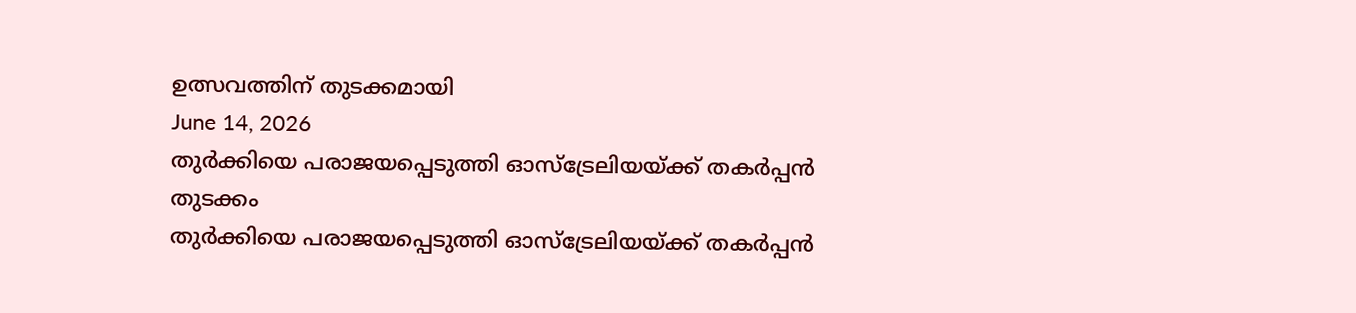ഉത്സവത്തിന് തുടക്കമായി
June 14, 2026
തുര്‍ക്കിയെ പരാജയപ്പെടുത്തി ഓസ്‌ട്രേലിയയ്ക്ക് തകര്‍പ്പന്‍ തുടക്കം
തുര്‍ക്കിയെ പരാജയപ്പെടുത്തി ഓസ്‌ട്രേലിയയ്ക്ക് തകര്‍പ്പന്‍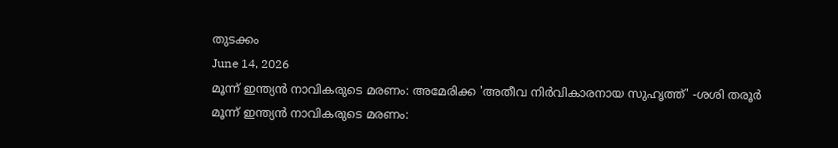തുടക്കം
June 14, 2026
മൂന്ന് ഇന്ത്യന്‍ നാവികരുടെ മരണം: അമേരിക്ക 'അതീവ നിര്‍വികാരനായ സുഹൃത്ത്' -ശശി തരൂര്‍
മൂന്ന് ഇന്ത്യന്‍ നാവികരുടെ മരണം: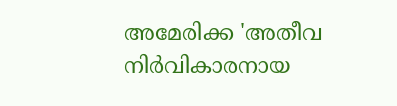അമേരിക്ക 'അതീവ നിര്‍വികാരനായ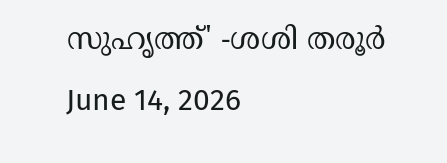സുഹൃത്ത്' -ശശി തരൂര്‍
June 14, 2026